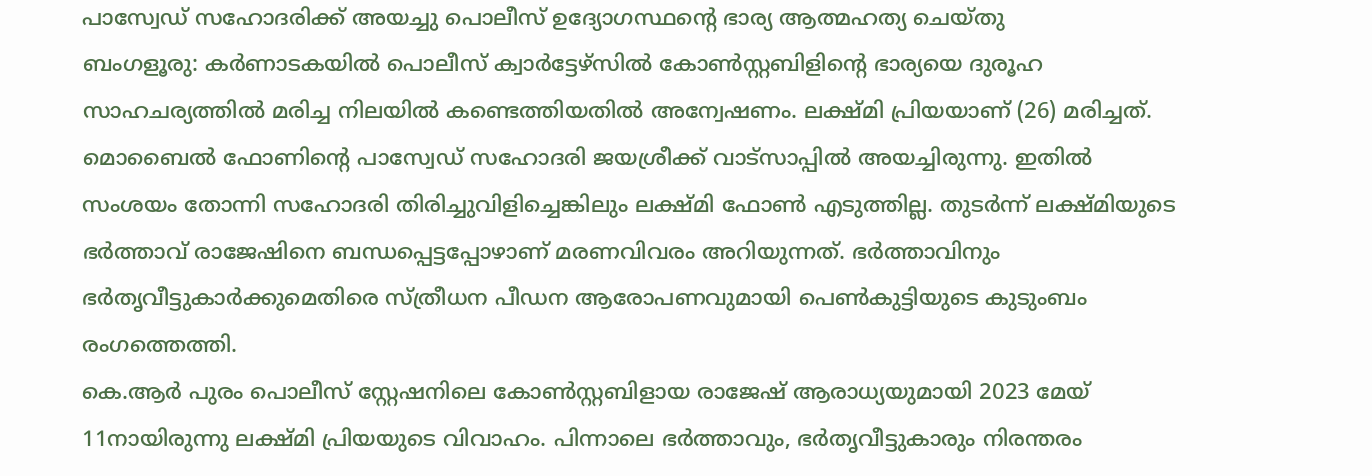പാസ്വേഡ് സഹോദരിക്ക് അയച്ചു പൊലീസ് ഉദ്യോഗസ്ഥന്റെ ഭാര്യ ആത്മഹത്യ ചെയ്തു
ബംഗളൂരു: കർണാടകയിൽ പൊലീസ് ക്വാർട്ടേഴ്സിൽ കോൺസ്റ്റബിളിന്റെ ഭാര്യയെ ദുരൂഹ സാഹചര്യത്തിൽ മരിച്ച നിലയിൽ കണ്ടെത്തിയതിൽ അന്വേഷണം. ലക്ഷ്മി പ്രിയയാണ് (26) മരിച്ചത്. മൊബൈൽ ഫോണിന്റെ പാസ്വേഡ് സഹോദരി ജയശ്രീക്ക് വാട്സാപ്പിൽ അയച്ചിരുന്നു. ഇതിൽ സംശയം തോന്നി സഹോദരി തിരിച്ചുവിളിച്ചെങ്കിലും ലക്ഷ്മി ഫോൺ എടുത്തില്ല. തുടർന്ന് ലക്ഷ്മിയുടെ ഭർത്താവ് രാജേഷിനെ ബന്ധപ്പെട്ടപ്പോഴാണ് മരണവിവരം അറിയുന്നത്. ഭർത്താവിനും ഭർതൃവീട്ടുകാർക്കുമെതിരെ സ്ത്രീധന പീഡന ആരോപണവുമായി പെൺകുട്ടിയുടെ കുടുംബം രംഗത്തെത്തി.
കെ.ആർ പുരം പൊലീസ് സ്റ്റേഷനിലെ കോൺസ്റ്റബിളായ രാജേഷ് ആരാധ്യയുമായി 2023 മേയ് 11നായിരുന്നു ലക്ഷ്മി പ്രിയയുടെ വിവാഹം. പിന്നാലെ ഭർത്താവും, ഭർതൃവീട്ടുകാരും നിരന്തരം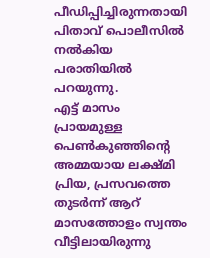പീഡിപ്പിച്ചിരുന്നതായി പിതാവ് പൊലീസിൽ നൽകിയ പരാതിയിൽ പറയുന്നു.
എട്ട് മാസം പ്രായമുള്ള പെൺകുഞ്ഞിന്റെ അമ്മയായ ലക്ഷ്മി പ്രിയ, പ്രസവത്തെ തുടർന്ന് ആറ് മാസത്തോളം സ്വന്തം വീട്ടിലായിരുന്നു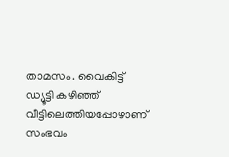താമസം. വൈകിട്ട് ഡ്യൂട്ടി കഴിഞ്ഞ് വീട്ടിലെത്തിയപ്പോഴാണ് സംഭവം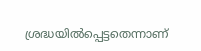ശ്രദ്ധയിൽപ്പെട്ടതെന്നാണ്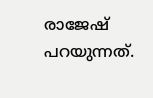രാജേഷ് പറയുന്നത്.